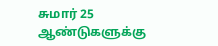சுமார் 25 ஆண்டுகளுக்கு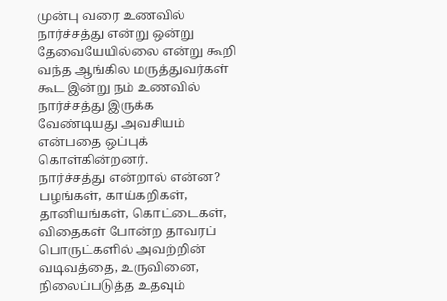முன்பு வரை உணவில் நார்ச்சத்து என்று ஒன்று தேவையேயில்லை என்று கூறி வந்த ஆங்கில மருத்துவர்கள் கூட இன்று நம் உணவில் நார்ச்சத்து இருக்க வேண்டியது அவசியம் என்பதை ஒப்புக் கொள்கின்றனர்.
நார்ச்சத்து என்றால் என்ன? பழங்கள், காய்கறிகள், தானியங்கள், கொட்டைகள், விதைகள் போன்ற தாவரப் பொருட்களில் அவற்றின் வடிவத்தை, உருவினை, நிலைப்படுத்த உதவும்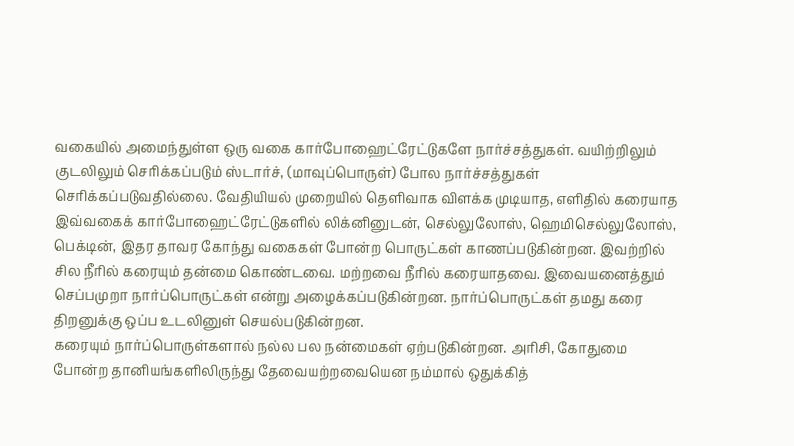வகையில் அமைந்துள்ள ஒரு வகை கார்போஹைட்ரேட்டுகளே நார்ச்சத்துகள். வயிற்றிலும் குடலிலும் செரிக்கப்படும் ஸ்டார்ச், (மாவுப்பொருள்) போல நார்ச்சத்துகள் செரிக்கப்படுவதில்லை. வேதியியல் முறையில் தெளிவாக விளக்க முடியாத, எளிதில் கரையாத இவ்வகைக் கார்போஹைட்ரேட்டுகளில் லிக்னினுடன், செல்லுலோஸ், ஹெமிசெல்லுலோஸ், பெக்டின், இதர தாவர கோந்து வகைகள் போன்ற பொருட்கள் காணப்படுகின்றன. இவற்றில் சில நீரில் கரையும் தன்மை கொண்டவை. மற்றவை நீரில் கரையாதவை. இவையனைத்தும் செப்பமுறா நார்ப்பொருட்கள் என்று அழைக்கப்படுகின்றன. நார்ப்பொருட்கள் தமது கரை திறனுக்கு ஒப்ப உடலினுள் செயல்படுகின்றன.
கரையும் நார்ப்பொருள்களால் நல்ல பல நன்மைகள் ஏற்படுகின்றன. அரிசி, கோதுமை போன்ற தானியங்களிலிருந்து தேவையற்றவையென நம்மால் ஒதுக்கித்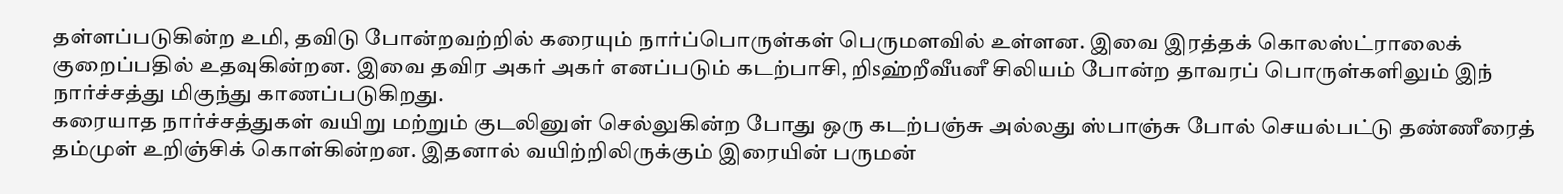தள்ளப்படுகின்ற உமி, தவிடு போன்றவற்றில் கரையும் நார்ப்பொருள்கள் பெருமளவில் உள்ளன. இவை இரத்தக் கொலஸ்ட்ராலைக் குறைப்பதில் உதவுகின்றன. இவை தவிர அகர் அகர் எனப்படும் கடற்பாசி, றிsஹ்றீவீuனீ சிலியம் போன்ற தாவரப் பொருள்களிலும் இந் நார்ச்சத்து மிகுந்து காணப்படுகிறது.
கரையாத நார்ச்சத்துகள் வயிறு மற்றும் குடலினுள் செல்லுகின்ற போது ஒரு கடற்பஞ்சு அல்லது ஸ்பாஞ்சு போல் செயல்பட்டு தண்ணீரைத் தம்முள் உறிஞ்சிக் கொள்கின்றன. இதனால் வயிற்றிலிருக்கும் இரையின் பருமன்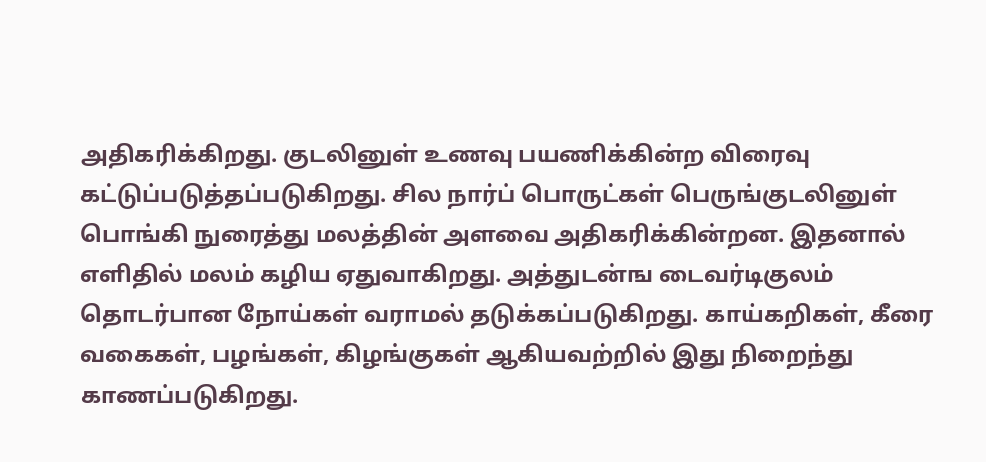அதிகரிக்கிறது. குடலினுள் உணவு பயணிக்கின்ற விரைவு கட்டுப்படுத்தப்படுகிறது. சில நார்ப் பொருட்கள் பெருங்குடலினுள் பொங்கி நுரைத்து மலத்தின் அளவை அதிகரிக்கின்றன. இதனால் எளிதில் மலம் கழிய ஏதுவாகிறது. அத்துடன்ங டைவர்டிகுலம் தொடர்பான நோய்கள் வராமல் தடுக்கப்படுகிறது. காய்கறிகள், கீரை வகைகள், பழங்கள், கிழங்குகள் ஆகியவற்றில் இது நிறைந்து காணப்படுகிறது.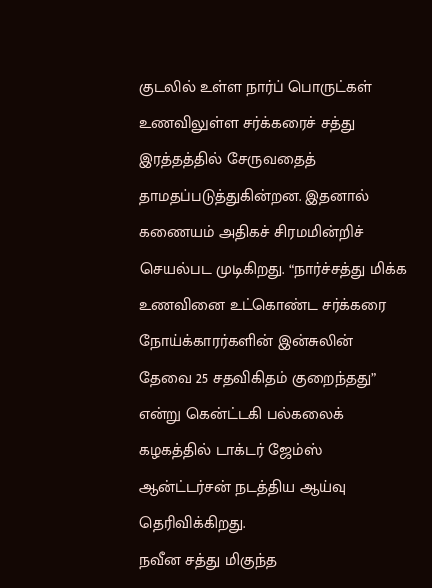குடலில் உள்ள நார்ப் பொருட்கள் உணவிலுள்ள சர்க்கரைச் சத்து இரத்தத்தில் சேருவதைத் தாமதப்படுத்துகின்றன. இதனால் கணையம் அதிகச் சிரமமின்றிச் செயல்பட முடிகிறது. “நார்ச்சத்து மிக்க உணவினை உட்கொண்ட சர்க்கரை நோய்க்காரர்களின் இன்சுலின் தேவை 25 சதவிகிதம் குறைந்தது” என்று கென்ட்டகி பல்கலைக் கழகத்தில் டாக்டர் ஜேம்ஸ் ஆன்ட்டர்சன் நடத்திய ஆய்வு தெரிவிக்கிறது.
நவீன சத்து மிகுந்த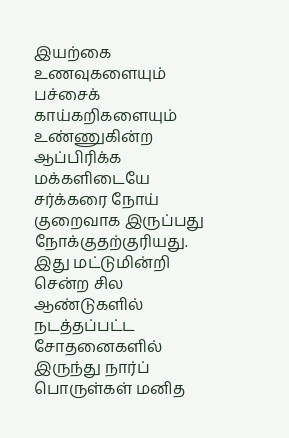இயற்கை உணவுகளையும் பச்சைக் காய்கறிகளையும் உண்ணுகின்ற ஆப்பிரிக்க மக்களிடையே சர்க்கரை நோய் குறைவாக இருப்பது நோக்குதற்குரியது. இது மட்டுமின்றி சென்ற சில ஆண்டுகளில் நடத்தப்பட்ட சோதனைகளில் இருந்து நார்ப் பொருள்கள் மனித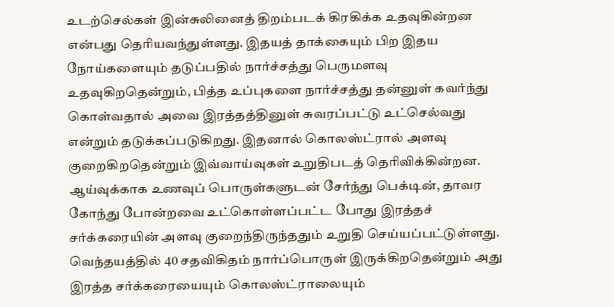உடற்செல்கள் இன்சுலினைத் திறம்படக் கிரகிக்க உதவுகின்றன என்பது தெரியவந்துள்ளது. இதயத் தாக்கையும் பிற இதய நோய்களையும் தடுப்பதில் நார்ச்சத்து பெருமளவு உதவுகிறதென்றும், பித்த உப்புகளை நார்ச்சத்து தன்னுள் கவர்ந்து கொள்வதால் அவை இரத்தத்தினுள் சுவரப்பட்டு உட்செல்வது என்றும் தடுக்கப்படுகிறது. இதனால் கொலஸ்ட்ரால் அளவு குறைகிறதென்றும் இவ்வாய்வுகள் உறுதிபடத் தெரிவிக்கின்றன. ஆய்வுக்காக உணவுப் பொருள்களுடன் சேர்ந்து பெக்டின், தாவர கோந்து போன்றவை உட்கொள்ளப்பட்ட போது இரத்தச் சர்க்கரையின் அளவு குறைந்திருந்ததும் உறுதி செய்யப்பட்டுள்ளது. வெந்தயத்தில் 40 சதவிகிதம் நார்ப்பொருள் இருக்கிறதென்றும் அது இரத்த சர்க்கரையையும் கொலஸ்ட்ராலையும்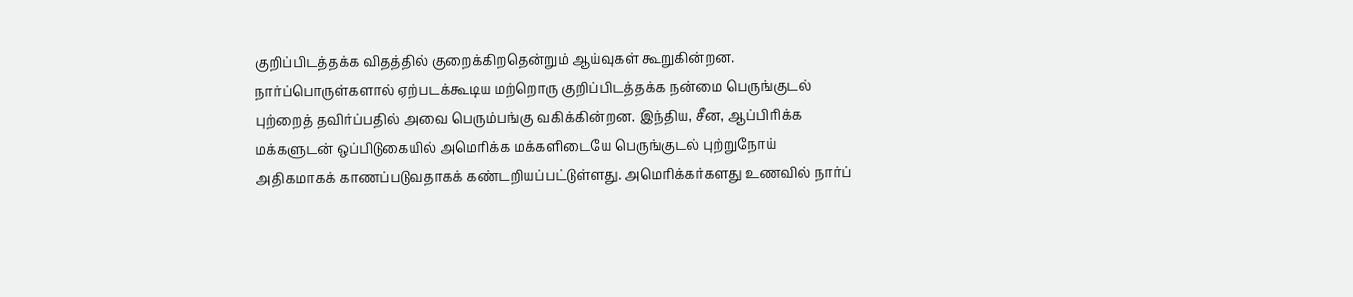குறிப்பிடத்தக்க விதத்தில் குறைக்கிறதென்றும் ஆய்வுகள் கூறுகின்றன.
நார்ப்பொருள்களால் ஏற்படக்கூடிய மற்றொரு குறிப்பிடத்தக்க நன்மை பெருங்குடல் புற்றைத் தவிர்ப்பதில் அவை பெரும்பங்கு வகிக்கின்றன. இந்திய, சீன, ஆப்பிரிக்க மக்களுடன் ஒப்பிடுகையில் அமெரிக்க மக்களிடையே பெருங்குடல் புற்றுநோய் அதிகமாகக் காணப்படுவதாகக் கண்டறியப்பட்டுள்ளது. அமெரிக்கர்களது உணவில் நார்ப்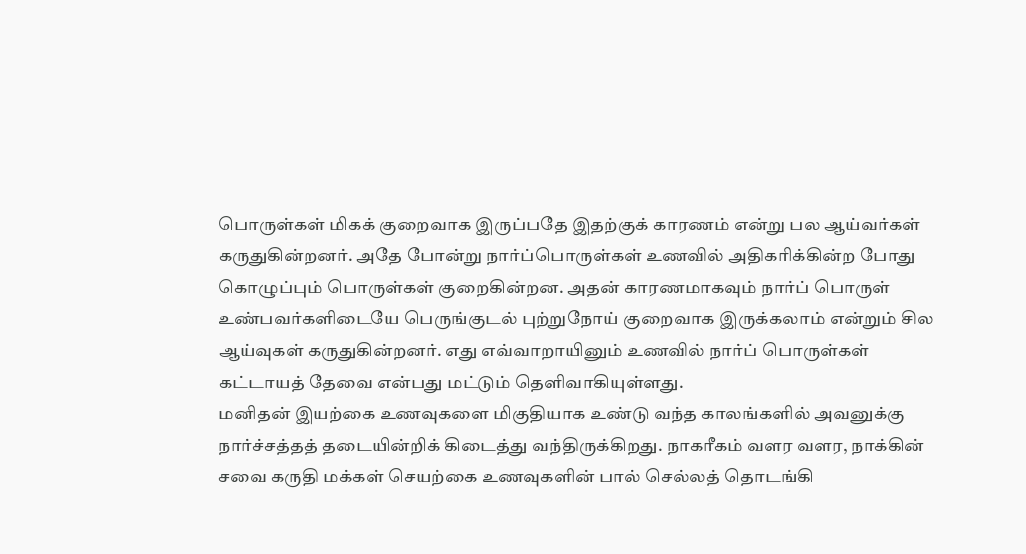பொருள்கள் மிகக் குறைவாக இருப்பதே இதற்குக் காரணம் என்று பல ஆய்வர்கள் கருதுகின்றனர். அதே போன்று நார்ப்பொருள்கள் உணவில் அதிகரிக்கின்ற போது கொழுப்பும் பொருள்கள் குறைகின்றன. அதன் காரணமாகவும் நார்ப் பொருள் உண்பவர்களிடையே பெருங்குடல் புற்றுநோய் குறைவாக இருக்கலாம் என்றும் சில ஆய்வுகள் கருதுகின்றனர். எது எவ்வாறாயினும் உணவில் நார்ப் பொருள்கள் கட்டாயத் தேவை என்பது மட்டும் தெளிவாகியுள்ளது.
மனிதன் இயற்கை உணவுகளை மிகுதியாக உண்டு வந்த காலங்களில் அவனுக்கு நார்ச்சத்தத் தடையின்றிக் கிடைத்து வந்திருக்கிறது. நாகரீகம் வளர வளர, நாக்கின் சவை கருதி மக்கள் செயற்கை உணவுகளின் பால் செல்லத் தொடங்கி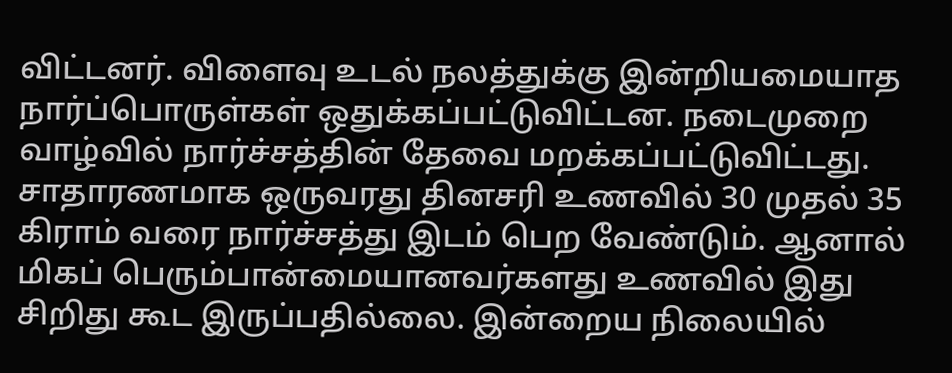விட்டனர். விளைவு உடல் நலத்துக்கு இன்றியமையாத நார்ப்பொருள்கள் ஒதுக்கப்பட்டுவிட்டன. நடைமுறை வாழ்வில் நார்ச்சத்தின் தேவை மறக்கப்பட்டுவிட்டது. சாதாரணமாக ஒருவரது தினசரி உணவில் 30 முதல் 35 கிராம் வரை நார்ச்சத்து இடம் பெற வேண்டும். ஆனால் மிகப் பெரும்பான்மையானவர்களது உணவில் இது சிறிது கூட இருப்பதில்லை. இன்றைய நிலையில்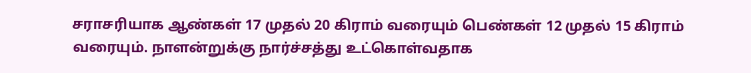சராசரியாக ஆண்கள் 17 முதல் 20 கிராம் வரையும் பெண்கள் 12 முதல் 15 கிராம் வரையும். நாளன்றுக்கு நார்ச்சத்து உட்கொள்வதாக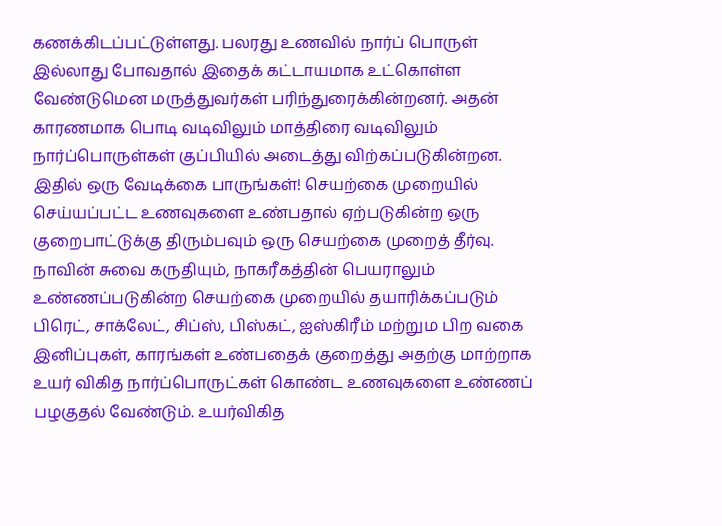கணக்கிடப்பட்டுள்ளது. பலரது உணவில் நார்ப் பொருள் இல்லாது போவதால் இதைக் கட்டாயமாக உட்கொள்ள வேண்டுமென மருத்துவர்கள் பரிந்துரைக்கின்றனர். அதன் காரணமாக பொடி வடிவிலும் மாத்திரை வடிவிலும் நார்ப்பொருள்கள் குப்பியில் அடைத்து விற்கப்படுகின்றன. இதில் ஒரு வேடிக்கை பாருங்கள்! செயற்கை முறையில் செய்யப்பட்ட உணவுகளை உண்பதால் ஏற்படுகின்ற ஒரு குறைபாட்டுக்கு திரும்பவும் ஒரு செயற்கை முறைத் தீர்வு.
நாவின் சுவை கருதியும், நாகரீகத்தின் பெயராலும் உண்ணப்படுகின்ற செயற்கை முறையில் தயாரிக்கப்படும் பிரெட், சாக்லேட், சிப்ஸ், பிஸ்கட், ஐஸ்கிரீம் மற்றும பிற வகை இனிப்புகள், காரங்கள் உண்பதைக் குறைத்து அதற்கு மாற்றாக உயர் விகித நார்ப்பொருட்கள் கொண்ட உணவுகளை உண்ணப் பழகுதல் வேண்டும். உயர்விகித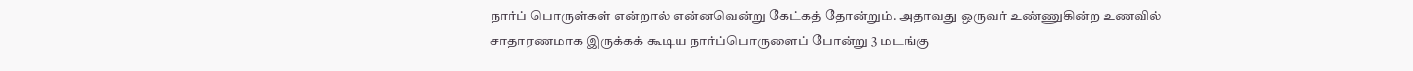நார்ப் பொருள்கள் என்றால் என்னவென்று கேட்கத் தோன்றும். அதாவது ஒருவர் உண்ணுகின்ற உணவில் சாதாரணமாக இருக்கக் கூடிய நார்ப்பொருளைப் போன்று 3 மடங்கு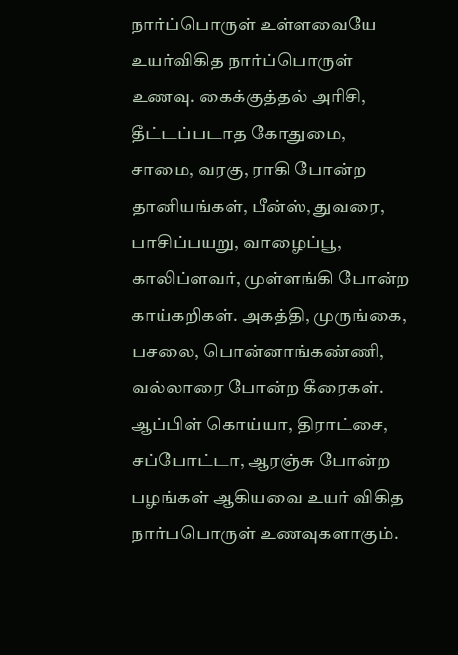நார்ப்பொருள் உள்ளவையே உயர்விகித நார்ப்பொருள் உணவு. கைக்குத்தல் அரிசி, தீட்டப்படாத கோதுமை, சாமை, வரகு, ராகி போன்ற தானியங்கள், பீன்ஸ், துவரை, பாசிப்பயறு, வாழைப்பூ, காலிப்ளவர், முள்ளங்கி போன்ற காய்கறிகள். அகத்தி, முருங்கை, பசலை, பொன்னாங்கண்ணி, வல்லாரை போன்ற கீரைகள். ஆப்பிள் கொய்யா, திராட்சை, சப்போட்டா, ஆரஞ்சு போன்ற பழங்கள் ஆகியவை உயர் விகித நார்பபொருள் உணவுகளாகும்.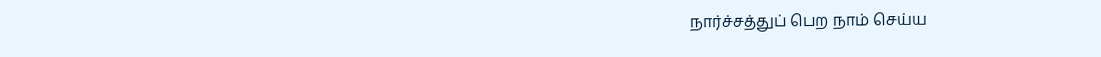நார்ச்சத்துப் பெற நாம் செய்ய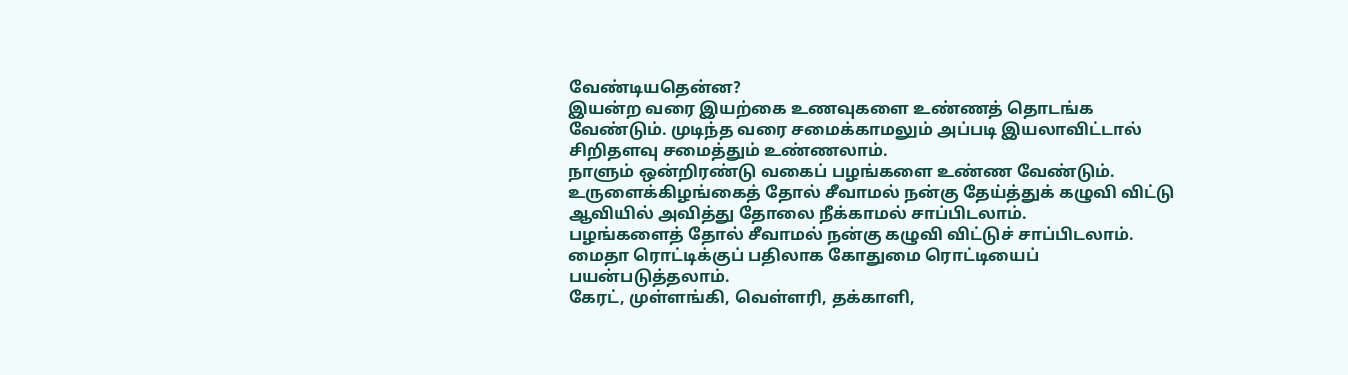வேண்டியதென்ன?
இயன்ற வரை இயற்கை உணவுகளை உண்ணத் தொடங்க வேண்டும். முடிந்த வரை சமைக்காமலும் அப்படி இயலாவிட்டால் சிறிதளவு சமைத்தும் உண்ணலாம்.
நாளும் ஒன்றிரண்டு வகைப் பழங்களை உண்ண வேண்டும்.
உருளைக்கிழங்கைத் தோல் சீவாமல் நன்கு தேய்த்துக் கழுவி விட்டு ஆவியில் அவித்து தோலை நீக்காமல் சாப்பிடலாம்.
பழங்களைத் தோல் சீவாமல் நன்கு கழுவி விட்டுச் சாப்பிடலாம்.
மைதா ரொட்டிக்குப் பதிலாக கோதுமை ரொட்டியைப் பயன்படுத்தலாம்.
கேரட், முள்ளங்கி, வெள்ளரி, தக்காளி,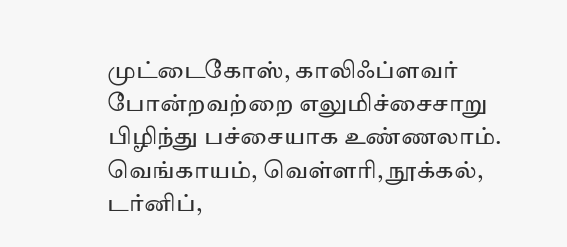முட்டைகோஸ், காலிஃப்ளவர் போன்றவற்றை எலுமிச்சைசாறு பிழிந்து பச்சையாக உண்ணலாம்.
வெங்காயம், வெள்ளரி, நூக்கல், டர்னிப்,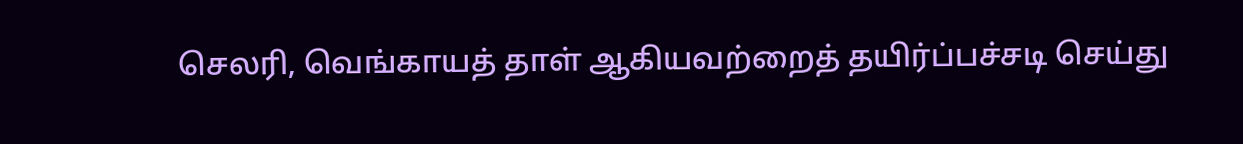செலரி, வெங்காயத் தாள் ஆகியவற்றைத் தயிர்ப்பச்சடி செய்து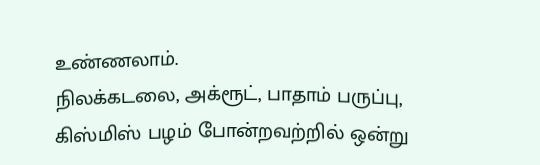உண்ணலாம்.
நிலக்கடலை, அக்ரூட், பாதாம் பருப்பு, கிஸ்மிஸ் பழம் போன்றவற்றில் ஒன்று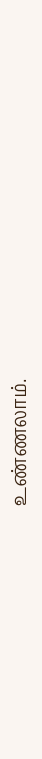உண்ணலாம்.